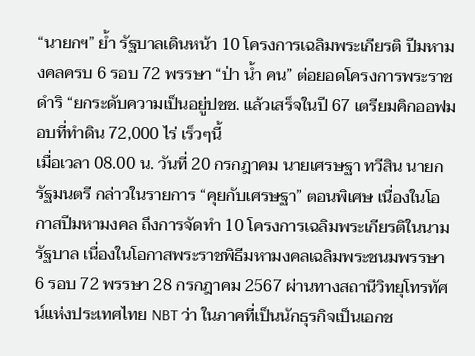“นายกฯ” ย้ำ รัฐบาลเดินหน้า 10 โครงการเฉลิมพระเกียรติ ปีมหามงคลครบ 6 รอบ 72 พรรษา “ป่า น้ำ คน” ต่อยอดโครงการพระราชดำริ “ยกระดับความเป็นอยู่ปชช. แล้วเสร็จในปี 67 เตรียมคิกออฟมอบที่ทำดิน 72,000 ไร่ เร็วๆนี้
เมื่อเวลา 08.00 น. วันที่ 20 กรกฎาคม นายเศรษฐา ทวีสิน นายกรัฐมนตรี กล่าวในรายการ “คุยกับเศรษฐา” ตอนพิเศษ เนื่องในโอกาสปีมหามงคล ถึงการจัดทำ 10 โครงการเฉลิมพระเกียรติในนามรัฐบาล เนื่องในโอกาสพระราชพิธีมหามงคลเฉลิมพระชนมพรรษา 6 รอบ 72 พรรษา 28 กรกฎาคม 2567 ผ่านทางสถานีวิทยุโทรทัศน์แห่งประเทศไทย NBT ว่า ในภาคที่เป็นนักธุรกิจเป็นเอกช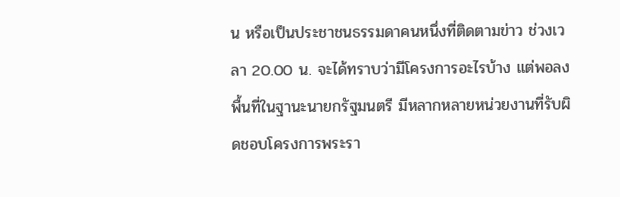น หรือเป็นประชาชนธรรมดาคนหนึ่งที่ติดตามข่าว ช่วงเวลา 20.00 น. จะได้ทราบว่ามีโครงการอะไรบ้าง แต่พอลงพื้นที่ในฐานะนายกรัฐมนตรี มีหลากหลายหน่วยงานที่รับผิดชอบโครงการพระรา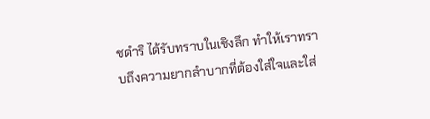ชดำริ ได้รับทราบในเชิงลึก ทำให้เราทราบถึงความยากลำบากที่ต้องใส่ใจและใส่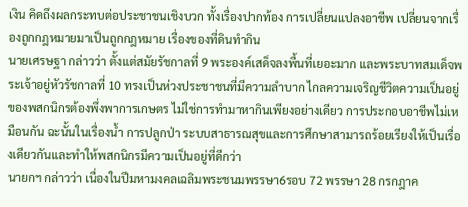เงิน คิดถึงผลกระทบต่อประชาชนเชิงบวก ทั้งเรื่องปากท้อง การเปลี่ยนแปลงอาชีพ เปลี่ยนจากเรื่องถูกกฎหมายมาเป็นถูกกฎหมาย เรื่องของที่ดินทำกิน
นายเศรษฐา กล่าวว่า ตั้งแต่สมัยรัชกาลที่ 9 พระองค์เสด็จลงพื้นที่เยอะมาก และพระบาทสมเด็จพระเจ้าอยู่หัวรัชกาลที่ 10 ทรงเป็นห่วงประชาชนที่มีความลำบาก ไกลความเจริญชีวิตความเป็นอยู่ของพสกนิกรต้องพึ่งพาการเกษตร ไม่ใช่การทำมาหากินเพียงอย่างเดียว การประกอบอาชีพไม่เหมือนกัน ฉะนั้นในเรื่องน้ำ การปลูกป่า ระบบสาธารณสุขและการศึกษาสามารถร้อยเรียงให้เป็นเรื่องเดียวกันและทำให้พสกนิกรมีความเป็นอยู่ที่ดีกว่า
นายกฯ กล่าวว่า เนื่องในปีมหามงคลเฉลิมพระชนมพรรษา6รอบ 72 พรรษา 28 กรกฎาค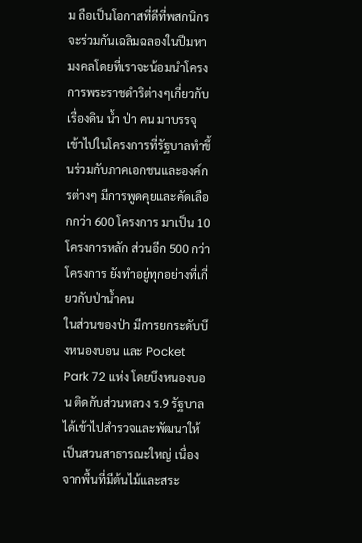ม ถือเป็นโอกาสที่ดีที่พสกนิกรจะร่วมกันเฉลิมฉลองในปีมหามงคลโดยที่เราจะน้อมนำโครงการพระราชดำริต่างๆเกี่ยวกับเรื่องดิน น้ำ ป่า คน มาบรรจุเข้าไปในโครงการที่รัฐบาลทำขึ้นร่วมกับภาคเอกชนและองค์กรต่างๆ มีการพูดคุยและคัดเลือกกว่า 600 โครงการ มาเป็น 10 โครงการหลัก ส่วนอีก 500 กว่าโครงการ ยังทำอยู่ทุกอย่างที่เกี่ยวกับป่าน้ำคน
ในส่วนของป่า มีการยกระดับบึงหนองบอน และ Pocket Park 72 แห่ง โดยบึงหนองบอน ติดกับส่วนหลวง ร.9 รัฐบาลได้เข้าไปสำรวจและพัฒนาให้เป็นสวนสาธารณะใหญ่ เนื่องจากพื้นที่มีต้นไม้และสระ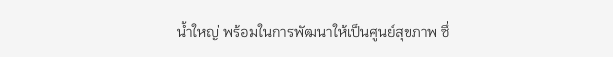น้ำใหญ่ พร้อมในการพัฒนาให้เป็นศูนย์สุขภาพ ซึ่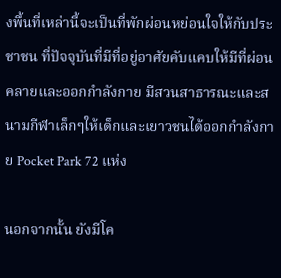งพื้นที่เหล่านี้จะเป็นที่พักผ่อนหย่อนใจให้กับประชาชน ที่ปัจจุบันที่มีที่อยู่อาศัยคับแคบให้มีที่ผ่อนคลายและออกกำลังกาย มีสวนสาธารณะและสนามกีฬาเล็กๆให้เด็กและเยาวชนได้ออกกำลังกาย Pocket Park 72 แห่ง

นอกจากนั้น ยังมีโค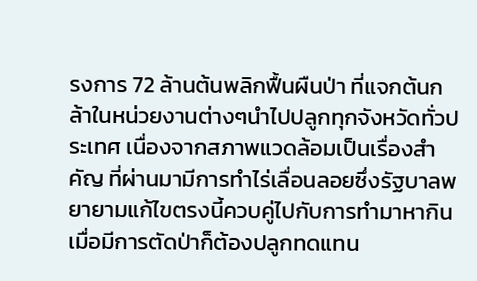รงการ 72 ล้านต้นพลิกฟื้นผืนป่า ที่แจกต้นกล้าในหน่วยงานต่างๆนำไปปลูกทุกจังหวัดทั่วประเทศ เนื่องจากสภาพแวดล้อมเป็นเรื่องสำคัญ ที่ผ่านมามีการทำไร่เลื่อนลอยซึ่งรัฐบาลพยายามแก้ไขตรงนี้ควบคู่ไปกับการทำมาหากินเมื่อมีการตัดป่าก็ต้องปลูกทดแทน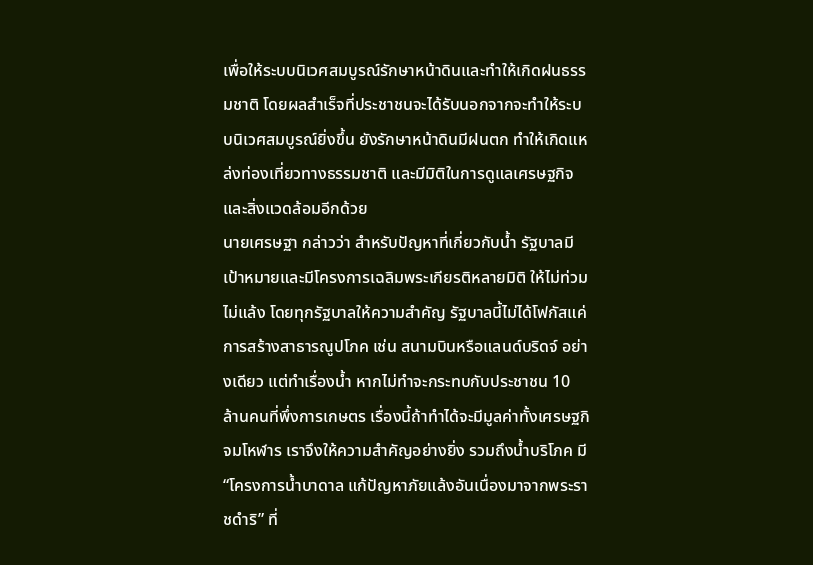เพื่อให้ระบบนิเวศสมบูรณ์รักษาหน้าดินและทำให้เกิดฝนธรรมชาติ โดยผลสำเร็จที่ประชาชนจะได้รับนอกจากจะทำให้ระบบนิเวศสมบูรณ์ยิ่งขึ้น ยังรักษาหน้าดินมีฝนตก ทำให้เกิดแหล่งท่องเที่ยวทางธรรมชาติ และมีมิติในการดูแลเศรษฐกิจและสิ่งแวดล้อมอีกด้วย
นายเศรษฐา กล่าวว่า สำหรับปัญหาที่เกี่ยวกับน้ำ รัฐบาลมีเป้าหมายและมีโครงการเฉลิมพระเกียรติหลายมิติ ให้ไม่ท่วม ไม่แล้ง โดยทุกรัฐบาลให้ความสำคัญ รัฐบาลนี้ไม่ได้โฟกัสแค่การสร้างสาธารณูปโภค เช่น สนามบินหรือแลนด์บริดจ์ อย่างเดียว แต่ทำเรื่องน้ำ หากไม่ทำจะกระทบกับประชาชน 10 ล้านคนที่พึ่งการเกษตร เรื่องนี้ถ้าทำได้จะมีมูลค่าทั้งเศรษฐกิจมโหฬาร เราจึงให้ความสำคัญอย่างยิ่ง รวมถึงน้ำบริโภค มี“โครงการน้ำบาดาล แก้ปัญหาภัยแล้งอันเนื่องมาจากพระราชดำริ” ที่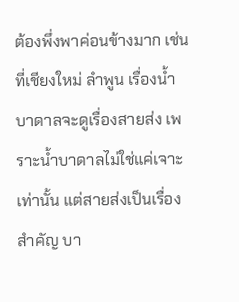ต้องพึ่งพาค่อนข้างมาก เช่น ที่เชียงใหม่ ลำพูน เรื่องน้ำบาดาลจะดูเรื่องสายส่ง เพราะน้ำบาดาลไม่ใช่แค่เจาะเท่านั้น แต่สายส่งเป็นเรื่องสำคัญ บา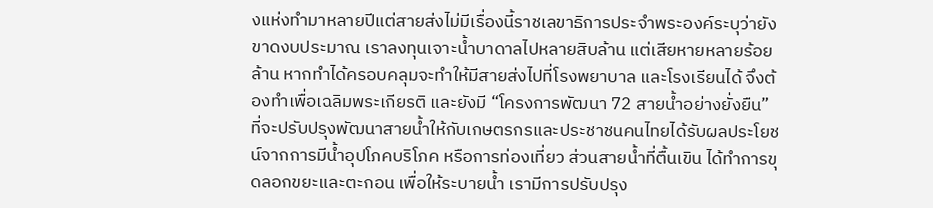งแห่งทำมาหลายปีแต่สายส่งไม่มีเรื่องนี้ราชเลขาธิการประจำพระองค์ระบุว่ายังขาดงบประมาณ เราลงทุนเจาะน้ำบาดาลไปหลายสิบล้าน แต่เสียหายหลายร้อยล้าน หากทำได้ครอบคลุมจะทำให้มีสายส่งไปที่โรงพยาบาล และโรงเรียนได้ จึงต้องทำเพื่อเฉลิมพระเกียรติ และยังมี “โครงการพัฒนา 72 สายน้ำอย่างยั่งยืน” ที่จะปรับปรุงพัฒนาสายน้ำให้กับเกษตรกรและประชาชนคนไทยได้รับผลประโยชน์จากการมีน้ำอุปโภคบริโภค หรือการท่องเที่ยว ส่วนสายน้ำที่ตื้นเขิน ได้ทำการขุดลอกขยะและตะกอน เพื่อให้ระบายน้ำ เรามีการปรับปรุง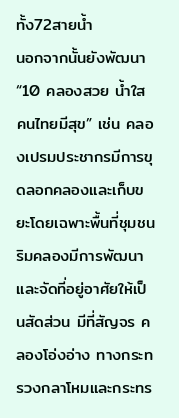ทั้ง72สายน้ำ
นอกจากนั้นยังพัฒนา “10 คลองสวย น้ำใส คนไทยมีสุข” เช่น คลองเปรมประชากรมีการขุดลอกคลองและเก็บขยะโดยเฉพาะพื้นที่ชุมชนริมคลองมีการพัฒนาและจัดที่อยู่อาศัยให้เป็นสัดส่วน มีที่สัญจร คลองโอ่งอ่าง ทางกระทรวงกลาโหมและกระทร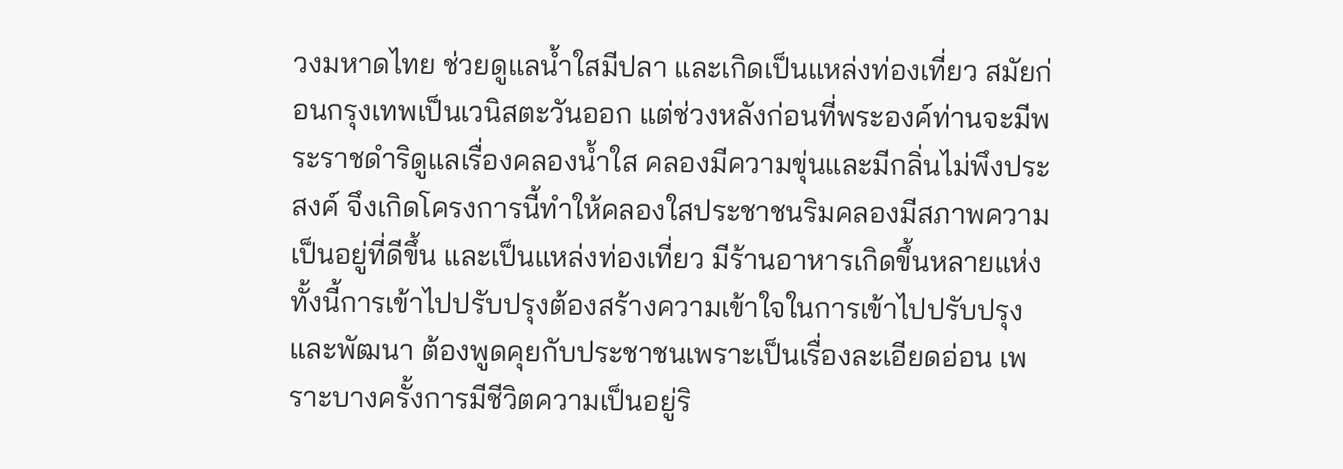วงมหาดไทย ช่วยดูแลน้ำใสมีปลา และเกิดเป็นแหล่งท่องเที่ยว สมัยก่อนกรุงเทพเป็นเวนิสตะวันออก แต่ช่วงหลังก่อนที่พระองค์ท่านจะมีพระราชดำริดูแลเรื่องคลองน้ำใส คลองมีความขุ่นและมีกลิ่นไม่พึงประสงค์ จึงเกิดโครงการนี้ทำให้คลองใสประชาชนริมคลองมีสภาพความเป็นอยู่ที่ดีขึ้น และเป็นแหล่งท่องเที่ยว มีร้านอาหารเกิดขึ้นหลายแห่ง ทั้งนี้การเข้าไปปรับปรุงต้องสร้างความเข้าใจในการเข้าไปปรับปรุงและพัฒนา ต้องพูดคุยกับประชาชนเพราะเป็นเรื่องละเอียดอ่อน เพราะบางครั้งการมีชีวิตความเป็นอยู่ริ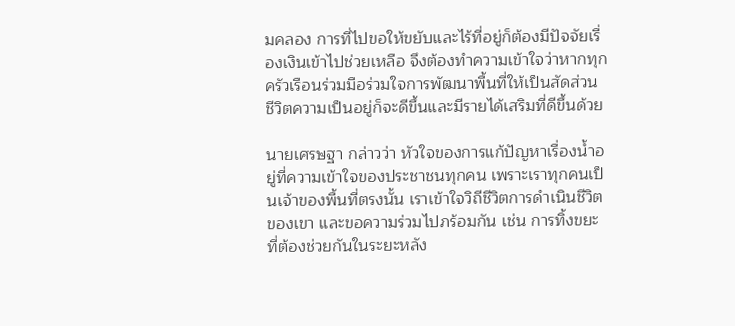มคลอง การที่ไปขอให้ขยับและไร้ที่อยู่ก็ต้องมีปัจจัยเรื่องเงินเข้าไปช่วยเหลือ จึงต้องทำความเข้าใจว่าหากทุกครัวเรือนร่วมมือร่วมใจการพัฒนาพื้นที่ให้เป็นสัดส่วน ชีวิตความเป็นอยู่ก็จะดีขึ้นและมีรายได้เสริมที่ดีขึ้นด้วย

นายเศรษฐา กล่าวว่า หัวใจของการแก้ปัญหาเรื่องน้ำอยู่ที่ความเข้าใจของประชาชนทุกคน เพราะเราทุกคนเป็นเจ้าของพื้นที่ตรงนั้น เราเข้าใจวิถีชีวิตการดำเนินชีวิตของเขา และขอความร่วมไปภร้อมกัน เช่น การทิ้งขยะ ที่ต้องช่วยกันในระยะหลัง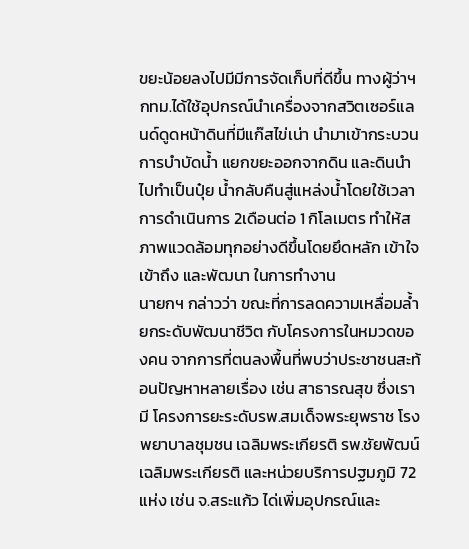ขยะน้อยลงไปมีมีการจัดเก็บที่ดีขึ้น ทางผู้ว่าฯ กทม.ได้ใช้อุปกรณ์นำเครื่องจากสวิตเซอร์แลนด์ดูดหน้าดินที่มีแก๊สไข่เน่า นำมาเข้ากระบวนการบำบัดน้ำ แยกขยะออกจากดิน และดินนำไปทำเป็นปุ๋ย น้ำกลับคืนสู่แหล่งน้ำโดยใช้เวลาการดำเนินการ 2เดือนต่อ 1 กิโลเมตร ทำให้สภาพแวดล้อมทุกอย่างดีขึ้นโดยยึดหลัก เข้าใจ เข้าถึง และพัฒนา ในการทำงาน
นายกฯ กล่าวว่า ขณะที่การลดความเหลื่อมล้ำ ยกระดับพัฒนาชีวิต กับโครงการในหมวดของคน จากการที่ตนลงพื้นที่พบว่าประชาชนสะท้อนปัญหาหลายเรื่อง เช่น สาธารณสุข ซึ่งเรามี โครงการยะระดับรพ.สมเด็จพระยุพราช โรงพยาบาลชุมชน เฉลิมพระเกียรติ รพ.ชัยพัฒน์เฉลิมพระเกียรติ และหน่วยบริการปฐมภูมิ 72 แห่ง เช่น จ.สระแก้ว ได่เพิ่มอุปกรณ์และ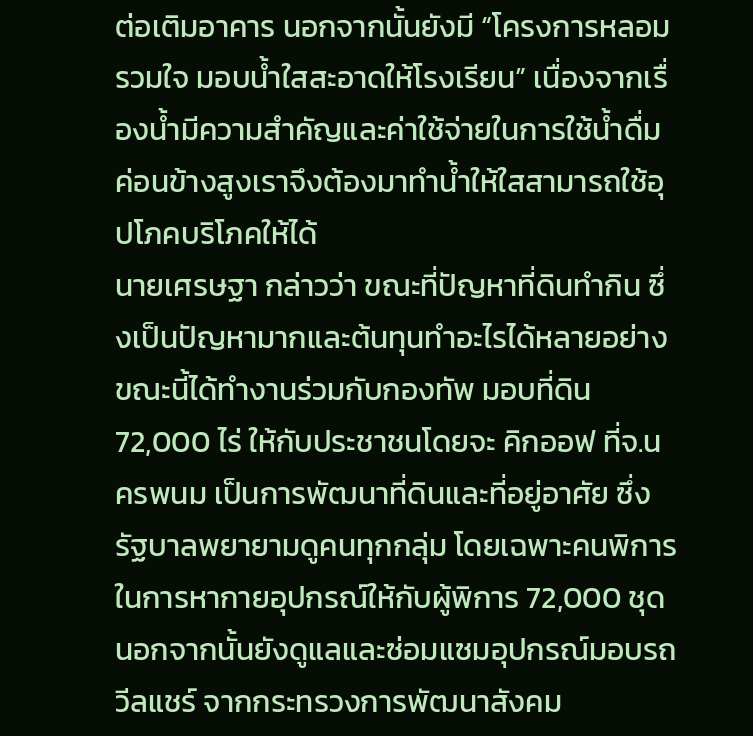ต่อเติมอาคาร นอกจากนั้นยังมี “โครงการหลอมรวมใจ มอบน้ำใสสะอาดให้โรงเรียน” เนื่องจากเรื่องน้ำมีความสำคัญและค่าใช้จ่ายในการใช้น้ำดื่มค่อนข้างสูงเราจึงต้องมาทำน้ำให้ใสสามารถใช้อุปโภคบริโภคให้ได้
นายเศรษฐา กล่าวว่า ขณะที่ปัญหาที่ดินทำกิน ซึ่งเป็นปัญหามากและต้นทุนทำอะไรได้หลายอย่าง ขณะนี้ได้ทำงานร่วมกับกองทัพ มอบที่ดิน 72,000 ไร่ ให้กับประชาชนโดยจะ คิกออฟ ที่จ.นครพนม เป็นการพัฒนาที่ดินและที่อยู่อาศัย ซึ่งรัฐบาลพยายามดูคนทุกกลุ่ม โดยเฉพาะคนพิการในการหากายอุปกรณ์ให้กับผู้พิการ 72,000 ชุด นอกจากนั้นยังดูแลและซ่อมแซมอุปกรณ์มอบรถวีลแชร์ จากกระทรวงการพัฒนาสังคม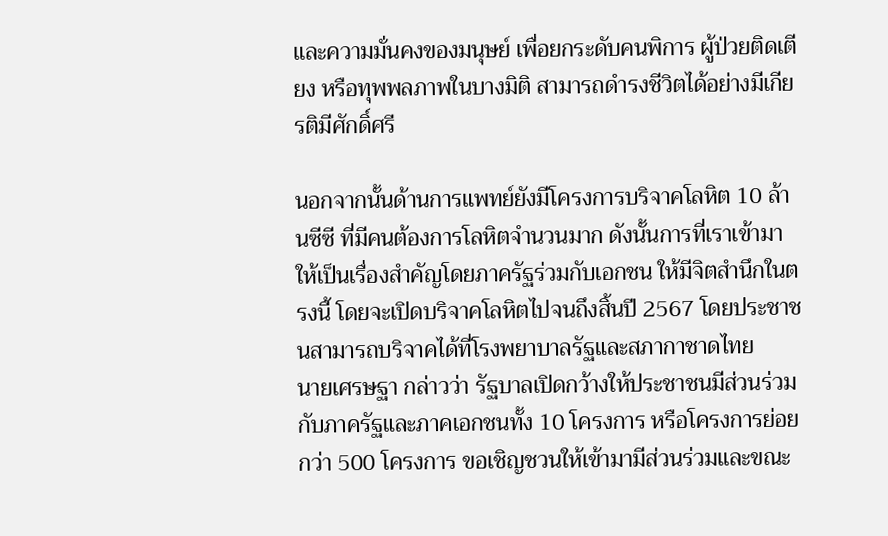และความมั่นคงของมนุษย์ เพื่อยกระดับคนพิการ ผู้ป่วยติดเตียง หรือทุพพลภาพในบางมิติ สามารถดำรงชีวิตได้อย่างมีเกียรติมีศักดิ์ศรี

นอกจากนั้นด้านการแพทย์ยังมีโครงการบริจาคโลหิต 10 ล้านซีซี ที่มีคนต้องการโลหิตจำนวนมาก ดังนั้นการที่เราเข้ามาให้เป็นเรื่องสำคัญโดยภาครัฐร่วมกับเอกชน ให้มีจิตสำนึกในตรงนี้ โดยจะเปิดบริจาคโลหิตไปจนถึงสิ้นปี 2567 โดยประชาชนสามารถบริจาคได้ที่โรงพยาบาลรัฐและสภากาชาดไทย
นายเศรษฐา กล่าวว่า รัฐบาลเปิดกว้างให้ประชาชนมีส่วนร่วมกับภาครัฐและภาคเอกชนทั้ง 10 โครงการ หรือโครงการย่อยกว่า 500 โครงการ ขอเชิญชวนให้เข้ามามีส่วนร่วมและขณะ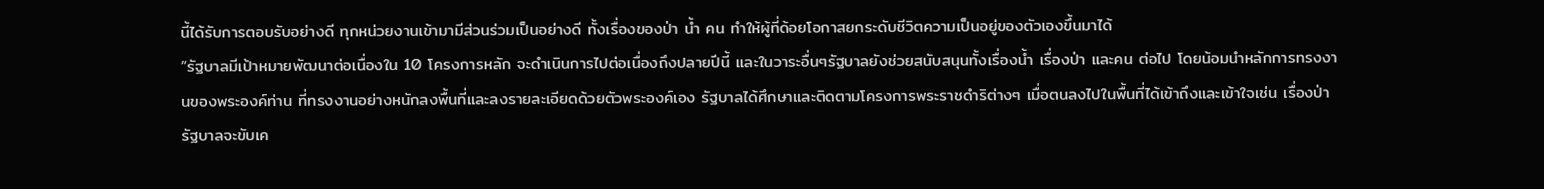นี้ได้รับการตอบรับอย่างดี ทุกหน่วยงานเข้ามามีส่วนร่วมเป็นอย่างดี ทั้งเรื่องของป่า น้ำ คน ทำให้ผู้ที่ด้อยโอกาสยกระดับชีวิตความเป็นอยู่ของตัวเองขึ้นมาได้
“รัฐบาลมีเป้าหมายพัฒนาต่อเนื่องใน 10 โครงการหลัก จะดำเนินการไปต่อเนื่องถึงปลายปีนี้ และในวาระอื่นๆรัฐบาลยังช่วยสนับสนุนทั้งเรื่องน้ำ เรื่องป่า และคน ต่อไป โดยน้อมนำหลักการทรงงานของพระองค์ท่าน ที่ทรงงานอย่างหนักลงพื้นที่และลงรายละเอียดด้วยตัวพระองค์เอง รัฐบาลได้ศึกษาและติดตามโครงการพระราชดำริต่างๆ เมื่อตนลงไปในพื้นที่ได้เข้าถึงและเข้าใจเช่น เรื่องป่า รัฐบาลจะขับเค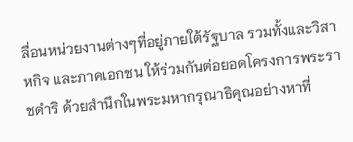ลื่อนหน่วยงานต่างๆที่อยู่ภายใต้รัฐบาล รวมทั้งและวิสาหกิจ และภาคเอกชน ให้ร่วมกันต่อยอดโครงการพระราชดำริ ด้วยสำนึกในพระมหากรุณาธิคุณอย่างหาที่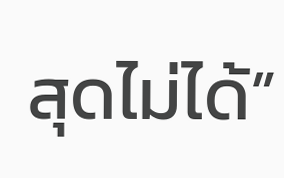สุดไม่ได้”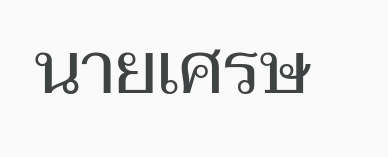นายเศรษ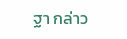ฐา กล่าว